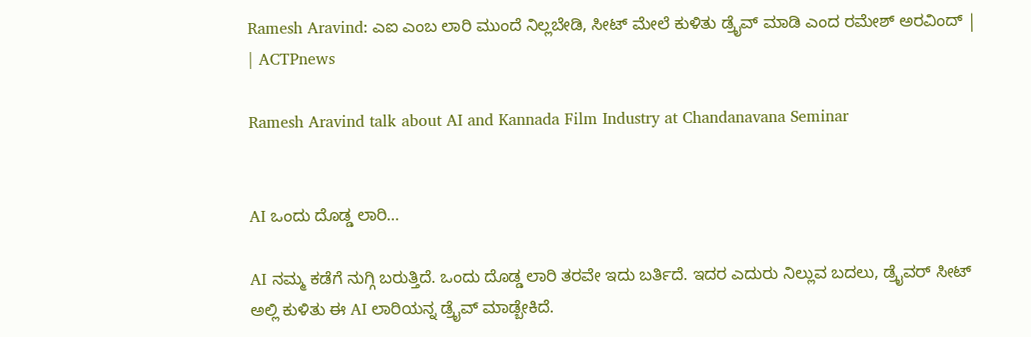Ramesh Aravind: ಎಐ ಎಂಬ ಲಾರಿ ಮುಂದೆ ನಿಲ್ಲಬೇಡಿ, ಸೀಟ್ ಮೇಲೆ ಕುಳಿತು ಡ್ರೈವ್ ಮಾಡಿ ಎಂದ ರಮೇಶ್ ಅರವಿಂದ್ | | ACTPnews

Ramesh Aravind talk about AI and Kannada Film Industry at Chandanavana Seminar


AI ಒಂದು ದೊಡ್ಡ ಲಾರಿ…

AI ನಮ್ಮ ಕಡೆಗೆ ನುಗ್ಗಿ ಬರುತ್ತಿದೆ. ಒಂದು ದೊಡ್ಡ ಲಾರಿ ತರವೇ ಇದು ಬರ್ತಿದೆ. ಇದರ ಎದುರು ನಿಲ್ಲುವ ಬದಲು, ಡ್ರೈವರ್ ಸೀಟ್ ಅಲ್ಲಿ ಕುಳಿತು ಈ AI ಲಾರಿಯನ್ನ ಡ್ರೈವ್ ಮಾಡ್ಬೇಕಿದೆ.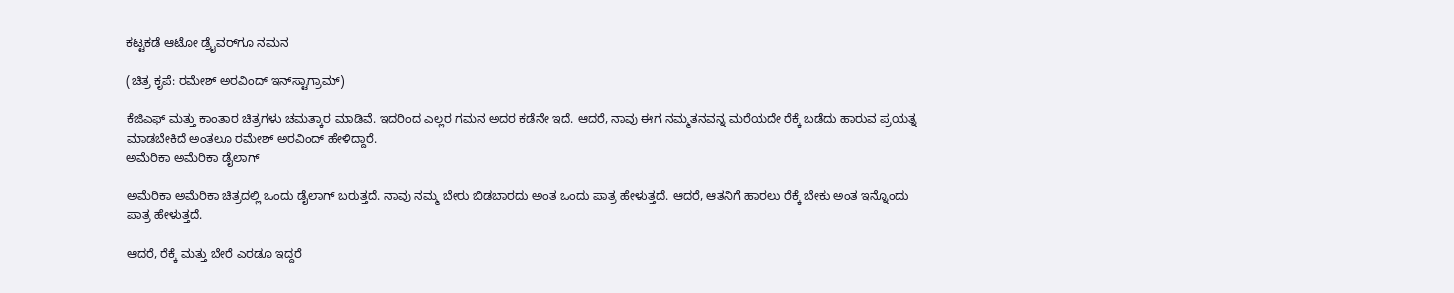ಕಟ್ಟಕಡೆ ಆಟೋ ಡ್ರೈವರ್‌ಗೂ ನಮನ

(ಚಿತ್ರ ಕೃಪೆ: ರಮೇಶ್ ಅರವಿಂದ್ ಇನ್‌ಸ್ಟಾಗ್ರಾಮ್)

ಕೆಜಿಎಫ್ ಮತ್ತು ಕಾಂತಾರ ಚಿತ್ರಗಳು ಚಮತ್ಕಾರ ಮಾಡಿವೆ. ಇದರಿಂದ ಎಲ್ಲರ ಗಮನ ಅದರ ಕಡೆನೇ ಇದೆ. ಆದರೆ, ನಾವು ಈಗ ನಮ್ಮತನವನ್ನ ಮರೆಯದೇ ರೆಕ್ಕೆ ಬಡೆದು ಹಾರುವ ಪ್ರಯತ್ನ ಮಾಡಬೇಕಿದೆ ಅಂತಲೂ ರಮೇಶ್ ಅರವಿಂದ್ ಹೇಳಿದ್ದಾರೆ.
ಅಮೆರಿಕಾ ಅಮೆರಿಕಾ ಡೈಲಾಗ್

ಅಮೆರಿಕಾ ಅಮೆರಿಕಾ ಚಿತ್ರದಲ್ಲಿ ಒಂದು ಡೈಲಾಗ್ ಬರುತ್ತದೆ. ನಾವು ನಮ್ಮ ಬೇರು ಬಿಡಬಾರದು ಅಂತ ಒಂದು ಪಾತ್ರ ಹೇಳುತ್ತದೆ. ಆದರೆ, ಆತನಿಗೆ ಹಾರಲು ರೆಕ್ಕೆ ಬೇಕು ಅಂತ ಇನ್ನೊಂದು ಪಾತ್ರ ಹೇಳುತ್ತದೆ.

ಆದರೆ, ರೆಕ್ಕೆ ಮತ್ತು ಬೇರೆ ಎರಡೂ ಇದ್ದರೆ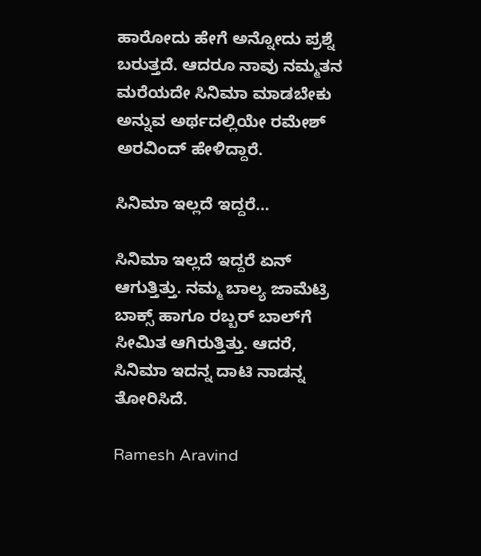ಹಾರೋದು ಹೇಗೆ ಅನ್ನೋದು ಪ್ರಶ್ನೆ ಬರುತ್ತದೆ. ಆದರೂ ನಾವು ನಮ್ಮತನ ಮರೆಯದೇ ಸಿನಿಮಾ ಮಾಡಬೇಕು ಅನ್ನುವ ಅರ್ಥದಲ್ಲಿಯೇ ರಮೇಶ್ ಅರವಿಂದ್ ಹೇಳಿದ್ದಾರೆ.

ಸಿನಿಮಾ ಇಲ್ಲದೆ ಇದ್ದರೆ…

ಸಿನಿಮಾ ಇಲ್ಲದೆ ಇದ್ದರೆ ಏನ್ ಆಗುತ್ತಿತ್ತು. ನಮ್ಮ ಬಾಲ್ಯ ಜಾಮೆಟ್ರಿ ಬಾಕ್ಸ್ ಹಾಗೂ ರಬ್ಬರ್ ಬಾಲ್‌ಗೆ ಸೀಮಿತ ಆಗಿರುತ್ತಿತ್ತು. ಆದರೆ, ಸಿನಿಮಾ ಇದನ್ನ ದಾಟಿ ನಾಡನ್ನ ತೋರಿಸಿದೆ.

Ramesh Aravind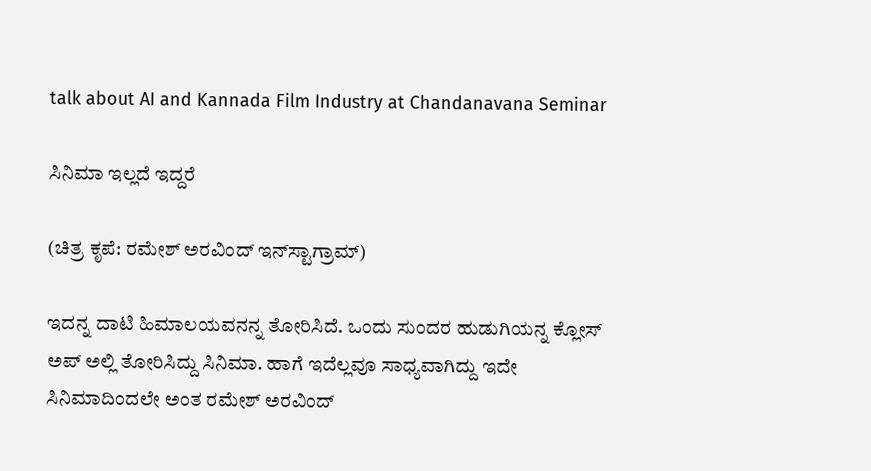talk about AI and Kannada Film Industry at Chandanavana Seminar

ಸಿನಿಮಾ ಇಲ್ಲದೆ ಇದ್ದರೆ

(ಚಿತ್ರ ಕೃಪೆ: ರಮೇಶ್ ಅರವಿಂದ್ ಇನ್‌ಸ್ಟಾಗ್ರಾಮ್)

ಇದನ್ನ ದಾಟಿ ಹಿಮಾಲಯವನನ್ನ ತೋರಿಸಿದೆ. ಒಂದು ಸುಂದರ ಹುಡುಗಿಯನ್ನ ಕ್ಲೋಸ್‌ ಅಪ್ ಅಲ್ಲಿ ತೋರಿಸಿದ್ದು ಸಿನಿಮಾ. ಹಾಗೆ ಇದೆಲ್ಲವೂ ಸಾಧ್ಯವಾಗಿದ್ದು ಇದೇ ಸಿನಿಮಾದಿಂದಲೇ ಅಂತ ರಮೇಶ್ ಅರವಿಂದ್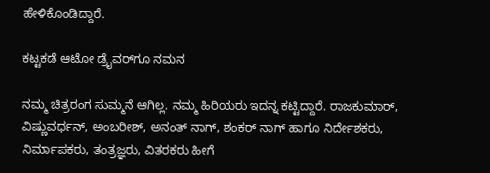ಹೇಳಿಕೊಂಡಿದ್ದಾರೆ.

ಕಟ್ಟಕಡೆ ಆಟೋ ಡ್ರೈವರ್‌ಗೂ ನಮನ

ನಮ್ಮ ಚಿತ್ರರಂಗ ಸುಮ್ಮನೆ ಆಗಿಲ್ಲ. ನಮ್ಮ ಹಿರಿಯರು ಇದನ್ನ ಕಟ್ಟಿದ್ದಾರೆ. ರಾಜಕುಮಾರ್, ವಿಷ್ಣುವರ್ಧನ್, ಅಂಬರೀಶ್, ಅನಂತ್ ನಾಗ್, ಶಂಕರ್ ನಾಗ್ ಹಾಗೂ ನಿರ್ದೇಶಕರು, ನಿರ್ಮಾಪಕರು, ತಂತ್ರಜ್ಞರು, ವಿತರಕರು ಹೀಗೆ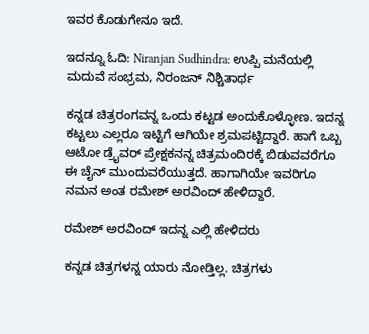ಇವರ ಕೊಡುಗೇನೂ ಇದೆ.

ಇದನ್ನೂ ಓದಿ: Niranjan Sudhindra: ಉಪ್ಪಿ ಮನೆಯಲ್ಲಿ ಮದುವೆ ಸಂಭ್ರಮ, ನಿರಂಜನ್ ನಿಶ್ಚಿತಾರ್ಥ

ಕನ್ನಡ ಚಿತ್ರರಂಗವನ್ನ ಒಂದು ಕಟ್ಟಡ ಅಂದುಕೊಳ್ಳೋಣ. ಇದನ್ನ ಕಟ್ಟಲು ಎಲ್ಲರೂ ಇಟ್ಟಿಗೆ ಆಗಿಯೇ ಶ್ರಮಪಟ್ಟಿದ್ದಾರೆ. ಹಾಗೆ ಒಬ್ಬ ಆಟೋ ಡ್ರೈವರ್ ಪ್ರೇಕ್ಷಕನನ್ನ ಚಿತ್ರಮಂದಿರಕ್ಕೆ ಬಿಡುವವರೆಗೂ ಈ ಚೈನ್ ಮುಂದುವರೆಯುತ್ತದೆ. ಹಾಗಾಗಿಯೇ ಇವರಿಗೂ ನಮನ ಅಂತ ರಮೇಶ್ ಅರವಿಂದ್ ಹೇಳಿದ್ದಾರೆ.

ರಮೇಶ್ ಅರವಿಂದ್ ಇದನ್ನ ಎಲ್ಲಿ ಹೇಳಿದರು

ಕನ್ನಡ ಚಿತ್ರಗಳನ್ನ ಯಾರು ನೋಡ್ತಿಲ್ಲ. ಚಿತ್ರಗಳು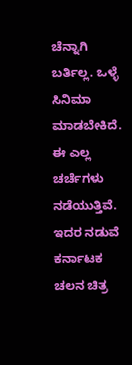ಚೆನ್ನಾಗಿ ಬರ್ತಿಲ್ಲ. ಒಳ್ಳೆ ಸಿನಿಮಾ ಮಾಡಬೇಕಿದೆ. ಈ ಎಲ್ಲ ಚರ್ಚೆಗಳು ನಡೆಯುತ್ತಿವೆ. ಇದರ ನಡುವೆ ಕರ್ನಾಟಕ ಚಲನ ಚಿತ್ರ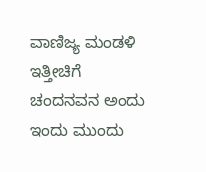ವಾಣಿಜ್ಯ ಮಂಡಳಿ ಇತ್ತೀಚಿಗೆ ಚಂದನವನ ಅಂದು ಇಂದು ಮುಂದು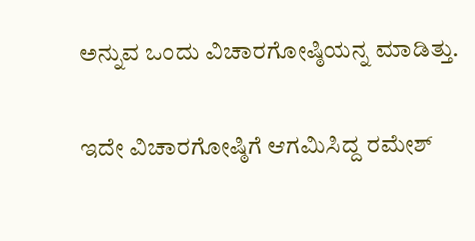ಅನ್ನುವ ಒಂದು ವಿಚಾರಗೋಷ್ಠಿಯನ್ನ ಮಾಡಿತ್ತು.

ಇದೇ ವಿಚಾರಗೋಷ್ಠಿಗೆ ಆಗಮಿಸಿದ್ದ ರಮೇಶ್‌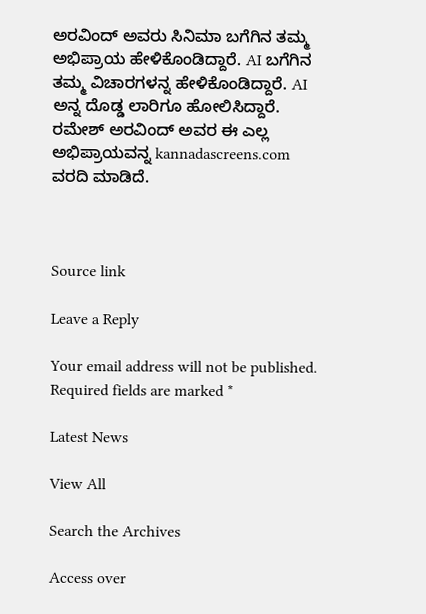ಅರವಿಂದ್ ಅವರು ಸಿನಿಮಾ ಬಗೆಗಿನ ತಮ್ಮ ಅಭಿಪ್ರಾಯ ಹೇಳಿಕೊಂಡಿದ್ದಾರೆ. AI ಬಗೆಗಿನ ತಮ್ಮ ವಿಚಾರಗಳನ್ನ ಹೇಳಿಕೊಂಡಿದ್ದಾರೆ. AI ಅನ್ನ ದೊಡ್ಡ ಲಾರಿಗೂ ಹೋಲಿಸಿದ್ದಾರೆ. ರಮೇಶ್ ಅರವಿಂದ್ ಅವರ ಈ ಎಲ್ಲ ಅಭಿಪ್ರಾಯವನ್ನ kannadascreens.com ವರದಿ ಮಾಡಿದೆ.



Source link

Leave a Reply

Your email address will not be published. Required fields are marked *

Latest News

View All

Search the Archives

Access over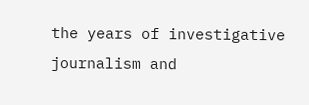the years of investigative journalism and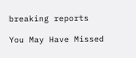breaking reports

You May Have Missed